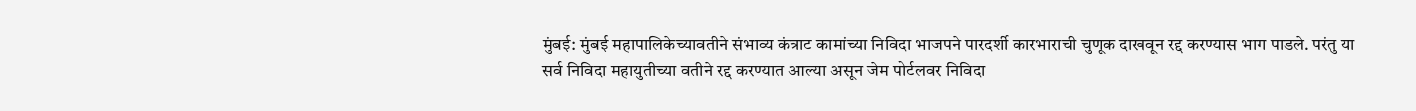मुंबई: मुंबई महापालिकेच्यावतीने संभाव्य कंत्राट कामांच्या निविदा भाजपने पारदर्शी कारभाराची चुणूक दाखवून रद्द करण्यास भाग पाडले. परंतु या सर्व निविदा महायुतीच्या वतीने रद्द करण्यात आल्या असून जेम पोर्टलवर निविदा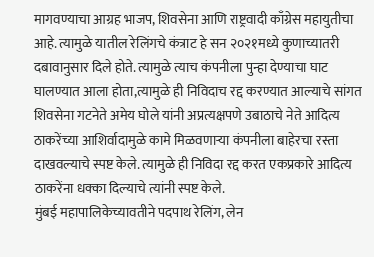मागवण्याचा आग्रह भाजप, शिवसेना आणि राष्ट्रवादी काँग्रेस महायुतीचा आहे. त्यामुळे यातील रेलिंगचे कंत्राट हे सन २०२१मध्ये कुणाच्यातरी दबावानुसार दिले होते. त्यामुळे त्याच कंपनीला पुन्हा देण्याचा घाट घालण्यात आला होता,त्यामुळे ही निविदाच रद्द करण्यात आल्याचे सांगत शिवसेना गटनेते अमेय घोले यांनी अप्रत्यक्षपणे उबाठाचे नेते आदित्य ठाकरेंच्या आशिर्वादामुळे कामे मिळवणाऱ्या कंपनीला बाहेरचा रस्ता दाखवल्याचे स्पष्ट केले. त्यामुळे ही निविदा रद्द करत एकप्रकारे आदित्य ठाकरेंना धक्का दिल्याचे त्यांनी स्पष्ट केले.
मुंबई महापालिकेच्यावतीने पदपाथ रेलिंग, लेन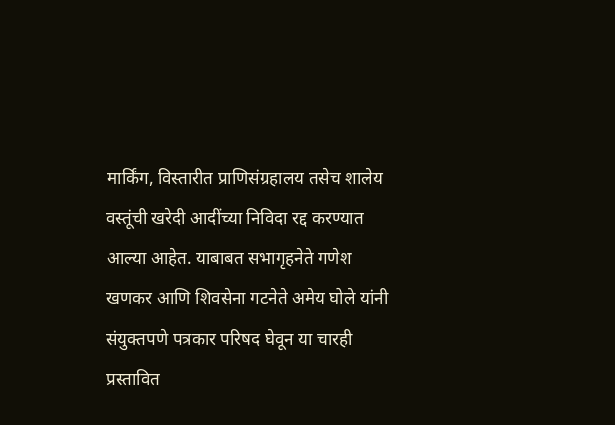मार्किंग, विस्तारीत प्राणिसंग्रहालय तसेच शालेय वस्तूंची खरेदी आदींच्या निविदा रद्द करण्यात आल्या आहेत. याबाबत सभागृहनेते गणेश खणकर आणि शिवसेना गटनेते अमेय घोले यांनी संयुक्तपणे पत्रकार परिषद घेवून या चारही प्रस्तावित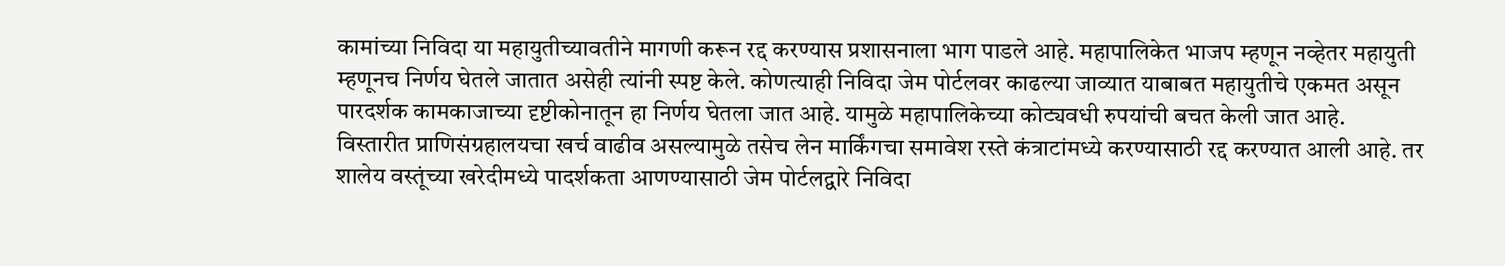कामांच्या निविदा या महायुतीच्यावतीने मागणी करून रद्द करण्यास प्रशासनाला भाग पाडले आहे. महापालिकेत भाजप म्हणून नव्हेतर महायुती म्हणूनच निर्णय घेतले जातात असेही त्यांनी स्पष्ट केले. कोणत्याही निविदा जेम पोर्टलवर काढल्या जाव्यात याबाबत महायुतीचे एकमत असून पारदर्शक कामकाजाच्या दृष्टीकोनातून हा निर्णय घेतला जात आहे. यामुळे महापालिकेच्या कोट्यवधी रुपयांची बचत केली जात आहे.
विस्तारीत प्राणिसंग्रहालयचा खर्च वाढीव असल्यामुळे तसेच लेन मार्किंगचा समावेश रस्ते कंत्राटांमध्ये करण्यासाठी रद्द करण्यात आली आहे. तर शालेय वस्तूंच्या खरेदीमध्ये पादर्शकता आणण्यासाठी जेम पोर्टलद्वारे निविदा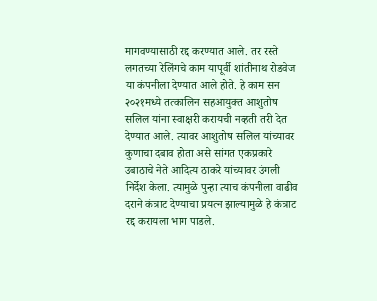मागवण्यासाठी रद्द करण्यात आले. तर रस्ते लगतच्या रेलिंगचे काम यापूर्वी शांतीनाथ रोडवेज या कंपनीला देण्यात आले होते. हे काम सन २०२१मध्ये तत्कालिन सहआयुक्त आशुतोष सलिल यांना स्वाक्षरी करायची नव्हती तरी देत देण्यात आले. त्यावर आशुतोष सलिल यांच्यावर कुणाचा दबाव होता असे सांगत एकप्रकारे उबाठाचे नेते आदित्य ठाकरे यांच्यावर उंगली निर्देश केला. त्यामुळे पुन्हा त्याच कंपनीला वाढीव दराने कंत्राट देण्याचा प्रयत्न झाल्यामुळे हे कंत्राट रद्द करायला भाग पाडले.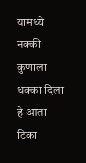यामध्ये नक्की कुणाला धक्का दिला हे आता टिका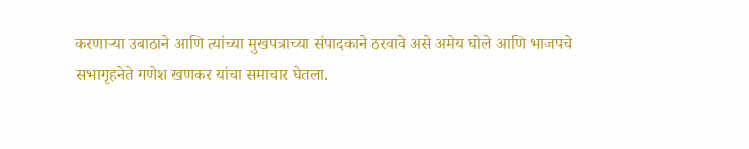करणाऱ्या उबाठाने आणि त्यांच्या मुखपत्राच्या संपादकाने ठरवावे असे अमेय घोले आणि भाजपचे सभागृहनेते गणेश खणकर यांचा समाचार घेतला.